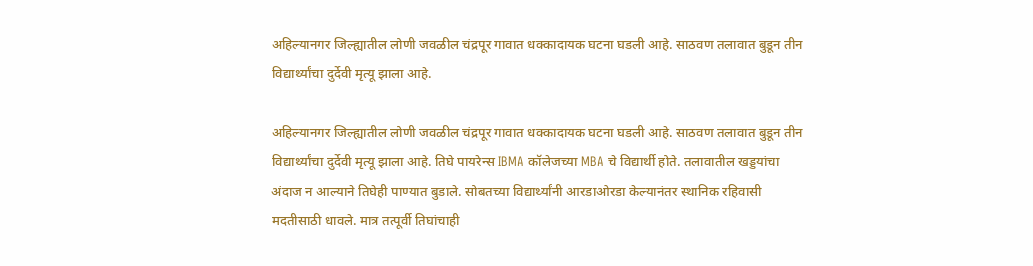अहिल्यानगर जिल्ह्यातील लोणी जवळील चंद्रपूर गावात धक्कादायक घटना घडली आहे. साठवण तलावात बुडून तीन विद्यार्थ्यांचा दुर्देवी मृत्यू झाला आहे.

अहिल्यानगर जिल्ह्यातील लोणी जवळील चंद्रपूर गावात धक्कादायक घटना घडली आहे. साठवण तलावात बुडून तीन विद्यार्थ्यांचा दुर्देवी मृत्यू झाला आहे. तिघे पायरेन्स IBMA कॉलेजच्या MBA चे विद्यार्थी होते. तलावातील खड्डयांचा अंदाज न आल्याने तिघेही पाण्यात बुडाले. सोबतच्या विद्यार्थ्यांनी आरडाओरडा केल्यानंतर स्थानिक रहिवासी मदतीसाठी धावले. मात्र तत्पूर्वी तिघांचाही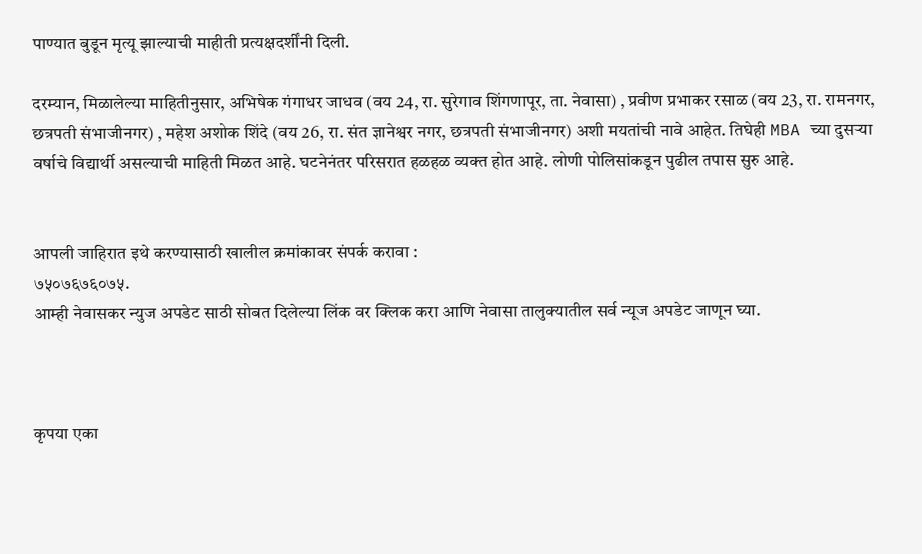पाण्यात बुडून मृत्यू झाल्याची माहीती प्रत्यक्षदर्शींनी दिली.

दरम्यान, मिळालेल्या माहितीनुसार, अभिषेक गंगाधर जाधव (वय 24, रा. सुरेगाव शिंगणापूर, ता. नेवासा) , प्रवीण प्रभाकर रसाळ (वय 23, रा. रामनगर, छत्रपती संभाजीनगर) , महेश अशोक शिंदे (वय 26, रा. संत ज्ञानेश्वर नगर, छत्रपती संभाजीनगर) अशी मयतांची नावे आहेत. तिघेही MBA च्या दुसऱ्या वर्षाचे विद्यार्थी असल्याची माहिती मिळत आहे. घटनेनंतर परिसरात हळहळ व्यक्त होत आहे. लोणी पोलिसांकडून पुढील तपास सुरु आहे.


आपली जाहिरात इथे करण्यासाठी खालील क्रमांकावर संपर्क करावा :
७५०७६७६०७५.
आम्ही नेवासकर न्युज अपडेट साठी सोबत दिलेल्या लिंक वर क्लिक करा आणि नेवासा तालुक्यातील सर्व न्यूज अपडेट जाणून घ्या.



कृपया एका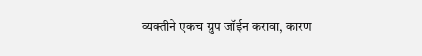व्यक्तीने एकच ग्रुप जॉईन करावा, कारण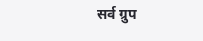सर्व ग्रुप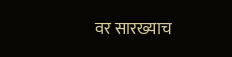वर सारख्याच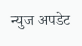न्युज अपडेट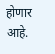होणार आहे.